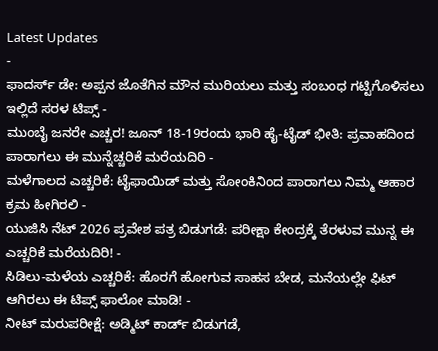Latest Updates
-
ಫಾದರ್ಸ್ ಡೇ: ಅಪ್ಪನ ಜೊತೆಗಿನ ಮೌನ ಮುರಿಯಲು ಮತ್ತು ಸಂಬಂಧ ಗಟ್ಟಿಗೊಳಿಸಲು ಇಲ್ಲಿದೆ ಸರಳ ಟಿಪ್ಸ್ -
ಮುಂಬೈ ಜನರೇ ಎಚ್ಚರ! ಜೂನ್ 18-19ರಂದು ಭಾರಿ ಹೈ-ಟೈಡ್ ಭೀತಿ: ಪ್ರವಾಹದಿಂದ ಪಾರಾಗಲು ಈ ಮುನ್ನೆಚ್ಚರಿಕೆ ಮರೆಯದಿರಿ -
ಮಳೆಗಾಲದ ಎಚ್ಚರಿಕೆ: ಟೈಫಾಯಿಡ್ ಮತ್ತು ಸೋಂಕಿನಿಂದ ಪಾರಾಗಲು ನಿಮ್ಮ ಆಹಾರ ಕ್ರಮ ಹೀಗಿರಲಿ -
ಯುಜಿಸಿ ನೆಟ್ 2026 ಪ್ರವೇಶ ಪತ್ರ ಬಿಡುಗಡೆ: ಪರೀಕ್ಷಾ ಕೇಂದ್ರಕ್ಕೆ ತೆರಳುವ ಮುನ್ನ ಈ ಎಚ್ಚರಿಕೆ ಮರೆಯದಿರಿ! -
ಸಿಡಿಲು-ಮಳೆಯ ಎಚ್ಚರಿಕೆ: ಹೊರಗೆ ಹೋಗುವ ಸಾಹಸ ಬೇಡ, ಮನೆಯಲ್ಲೇ ಫಿಟ್ ಆಗಿರಲು ಈ ಟಿಪ್ಸ್ ಫಾಲೋ ಮಾಡಿ! -
ನೀಟ್ ಮರುಪರೀಕ್ಷೆ: ಅಡ್ಮಿಟ್ ಕಾರ್ಡ್ ಬಿಡುಗಡೆ,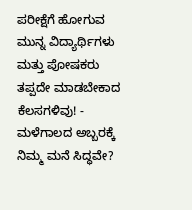ಪರೀಕ್ಷೆಗೆ ಹೋಗುವ ಮುನ್ನ ವಿದ್ಯಾರ್ಥಿಗಳು ಮತ್ತು ಪೋಷಕರು ತಪ್ಪದೇ ಮಾಡಬೇಕಾದ ಕೆಲಸಗಳಿವು! -
ಮಳೆಗಾಲದ ಅಬ್ಬರಕ್ಕೆ ನಿಮ್ಮ ಮನೆ ಸಿದ್ಧವೇ?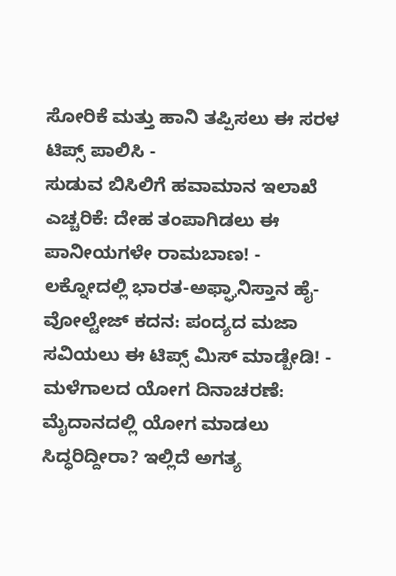ಸೋರಿಕೆ ಮತ್ತು ಹಾನಿ ತಪ್ಪಿಸಲು ಈ ಸರಳ ಟಿಪ್ಸ್ ಪಾಲಿಸಿ -
ಸುಡುವ ಬಿಸಿಲಿಗೆ ಹವಾಮಾನ ಇಲಾಖೆ ಎಚ್ಚರಿಕೆ: ದೇಹ ತಂಪಾಗಿಡಲು ಈ ಪಾನೀಯಗಳೇ ರಾಮಬಾಣ! -
ಲಕ್ನೋದಲ್ಲಿ ಭಾರತ-ಅಫ್ಘಾನಿಸ್ತಾನ ಹೈ-ವೋಲ್ಟೇಜ್ ಕದನ: ಪಂದ್ಯದ ಮಜಾ ಸವಿಯಲು ಈ ಟಿಪ್ಸ್ ಮಿಸ್ ಮಾಡ್ಬೇಡಿ! -
ಮಳೆಗಾಲದ ಯೋಗ ದಿನಾಚರಣೆ: ಮೈದಾನದಲ್ಲಿ ಯೋಗ ಮಾಡಲು ಸಿದ್ಧರಿದ್ದೀರಾ? ಇಲ್ಲಿದೆ ಅಗತ್ಯ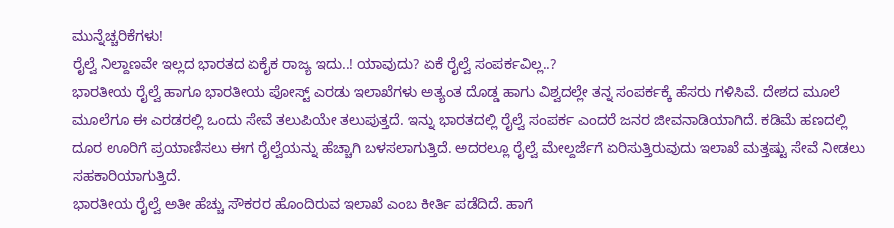ಮುನ್ನೆಚ್ಚರಿಕೆಗಳು!
ರೈಲ್ವೆ ನಿಲ್ದಾಣವೇ ಇಲ್ಲದ ಭಾರತದ ಏಕೈಕ ರಾಜ್ಯ ಇದು..! ಯಾವುದು? ಏಕೆ ರೈಲ್ವೆ ಸಂಪರ್ಕವಿಲ್ಲ..?
ಭಾರತೀಯ ರೈಲ್ವೆ ಹಾಗೂ ಭಾರತೀಯ ಪೋಸ್ಟ್ ಎರಡು ಇಲಾಖೆಗಳು ಅತ್ಯಂತ ದೊಡ್ಡ ಹಾಗು ವಿಶ್ವದಲ್ಲೇ ತನ್ನ ಸಂಪರ್ಕಕ್ಕೆ ಹೆಸರು ಗಳಿಸಿವೆ. ದೇಶದ ಮೂಲೆ ಮೂಲೆಗೂ ಈ ಎರಡರಲ್ಲಿ ಒಂದು ಸೇವೆ ತಲುಪಿಯೇ ತಲುಪುತ್ತದೆ. ಇನ್ನು ಭಾರತದಲ್ಲಿ ರೈಲ್ವೆ ಸಂಪರ್ಕ ಎಂದರೆ ಜನರ ಜೀವನಾಡಿಯಾಗಿದೆ. ಕಡಿಮೆ ಹಣದಲ್ಲಿ ದೂರ ಊರಿಗೆ ಪ್ರಯಾಣಿಸಲು ಈಗ ರೈಲ್ವೆಯನ್ನು ಹೆಚ್ಚಾಗಿ ಬಳಸಲಾಗುತ್ತಿದೆ. ಅದರಲ್ಲೂ ರೈಲ್ವೆ ಮೇಲ್ದರ್ಜೆಗೆ ಏರಿಸುತ್ತಿರುವುದು ಇಲಾಖೆ ಮತ್ತಷ್ಟು ಸೇವೆ ನೀಡಲು ಸಹಕಾರಿಯಾಗುತ್ತಿದೆ.
ಭಾರತೀಯ ರೈಲ್ವೆ ಅತೀ ಹೆಚ್ಚು ಸೌಕರರ ಹೊಂದಿರುವ ಇಲಾಖೆ ಎಂಬ ಕೀರ್ತಿ ಪಡೆದಿದೆ. ಹಾಗೆ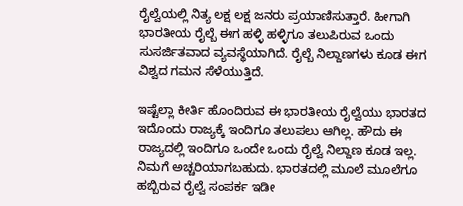ರೈಲ್ವೆಯಲ್ಲಿ ನಿತ್ಯ ಲಕ್ಷ ಲಕ್ಷ ಜನರು ಪ್ರಯಾಣಿಸುತ್ತಾರೆ. ಹೀಗಾಗಿ ಭಾರತೀಯ ರೈಲ್ಬೆ ಈಗ ಹಳ್ಳಿ ಹಳ್ಳಿಗೂ ತಲುಪಿರುವ ಒಂದು ಸುಸರ್ಜಿತವಾದ ವ್ಯವಸ್ಥೆಯಾಗಿದೆ. ರೈಲ್ಬೆ ನಿಲ್ದಾಣಗಳು ಕೂಡ ಈಗ ವಿಶ್ವದ ಗಮನ ಸೆಳೆಯುತ್ತಿದೆ.

ಇಷ್ಟೆಲ್ಲಾ ಕೀರ್ತಿ ಹೊಂದಿರುವ ಈ ಭಾರತೀಯ ರೈಲ್ವೆಯು ಭಾರತದ ಇದೊಂದು ರಾಜ್ಯಕ್ಕೆ ಇಂದಿಗೂ ತಲುಪಲು ಆಗಿಲ್ಲ. ಹೌದು ಈ ರಾಜ್ಯದಲ್ಲಿ ಇಂದಿಗೂ ಒಂದೇ ಒಂದು ರೈಲ್ವೆ ನಿಲ್ದಾಣ ಕೂಡ ಇಲ್ಲ. ನಿಮಗೆ ಅಚ್ಚರಿಯಾಗಬಹುದು. ಭಾರತದಲ್ಲಿ ಮೂಲೆ ಮೂಲೆಗೂ ಹಬ್ಬಿರುವ ರೈಲ್ವೆ ಸಂಪರ್ಕ ಇಡೀ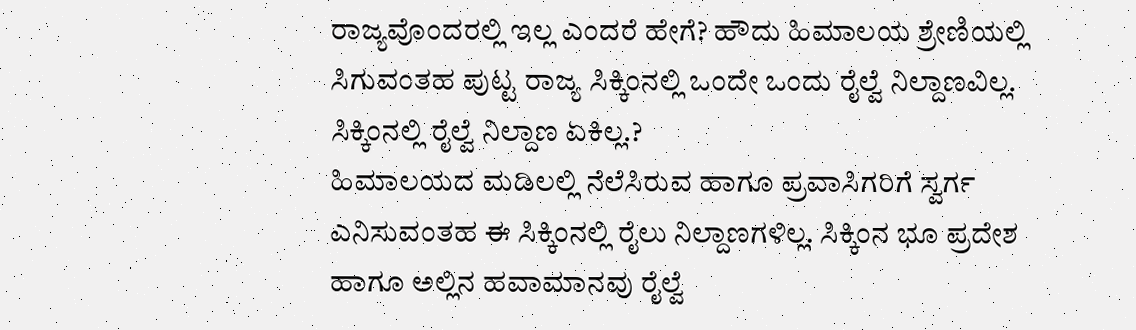ರಾಜ್ಯವೊಂದರಲ್ಲಿ ಇಲ್ಲ ಎಂದರೆ ಹೇಗೆ? ಹೌದು ಹಿಮಾಲಯ ಶ್ರೇಣಿಯಲ್ಲಿ ಸಿಗುವಂತಹ ಪುಟ್ಟ ರಾಜ್ಯ ಸಿಕ್ಕಿಂನಲ್ಲಿ ಒಂದೇ ಒಂದು ರೈಲ್ವೆ ನಿಲ್ದಾಣವಿಲ್ಲ.
ಸಿಕ್ಕಿಂನಲ್ಲಿ ರೈಲ್ವೆ ನಿಲ್ದಾಣ ಏಕಿಲ್ಲ.?
ಹಿಮಾಲಯದ ಮಡಿಲಲ್ಲಿ ನೆಲೆಸಿರುವ ಹಾಗೂ ಪ್ರವಾಸಿಗರಿಗೆ ಸ್ವರ್ಗ ಎನಿಸುವಂತಹ ಈ ಸಿಕ್ಕಿಂನಲ್ಲಿ ರೈಲು ನಿಲ್ದಾಣಗಳಿಲ್ಲ. ಸಿಕ್ಕಿಂನ ಭೂ ಪ್ರದೇಶ ಹಾಗೂ ಅಲ್ಲಿನ ಹವಾಮಾನವು ರೈಲ್ವೆ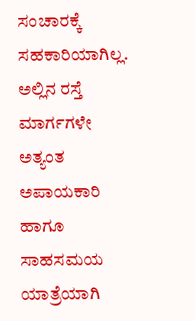ಸಂಚಾರಕ್ಕೆ ಸಹಕಾರಿಯಾಗಿಲ್ಲ. ಅಲ್ಲಿನ ರಸ್ತೆ ಮಾರ್ಗಗಳೇ ಅತ್ಯಂತ ಅಪಾಯಕಾರಿ ಹಾಗೂ ಸಾಹಸಮಯ ಯಾತ್ರೆಯಾಗಿ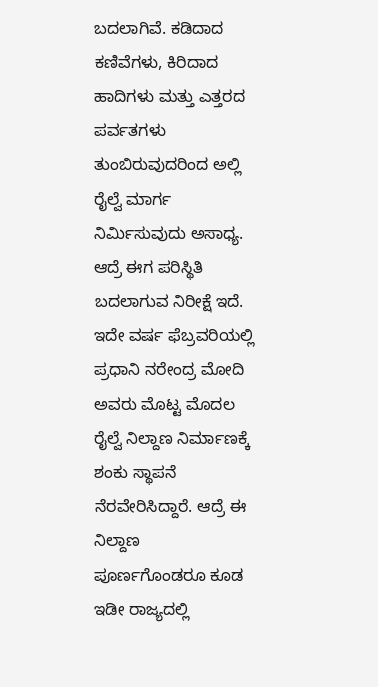ಬದಲಾಗಿವೆ. ಕಡಿದಾದ ಕಣಿವೆಗಳು, ಕಿರಿದಾದ ಹಾದಿಗಳು ಮತ್ತು ಎತ್ತರದ ಪರ್ವತಗಳು ತುಂಬಿರುವುದರಿಂದ ಅಲ್ಲಿ ರೈಲ್ವೆ ಮಾರ್ಗ ನಿರ್ಮಿಸುವುದು ಅಸಾಧ್ಯ.
ಆದ್ರೆ ಈಗ ಪರಿಸ್ಥಿತಿ ಬದಲಾಗುವ ನಿರೀಕ್ಷೆ ಇದೆ. ಇದೇ ವರ್ಷ ಫೆಬ್ರವರಿಯಲ್ಲಿ ಪ್ರಧಾನಿ ನರೇಂದ್ರ ಮೋದಿ ಅವರು ಮೊಟ್ಟ ಮೊದಲ ರೈಲ್ವೆ ನಿಲ್ದಾಣ ನಿರ್ಮಾಣಕ್ಕೆ ಶಂಕು ಸ್ಥಾಪನೆ ನೆರವೇರಿಸಿದ್ದಾರೆ. ಆದ್ರೆ ಈ ನಿಲ್ದಾಣ ಪೂರ್ಣಗೊಂಡರೂ ಕೂಡ ಇಡೀ ರಾಜ್ಯದಲ್ಲಿ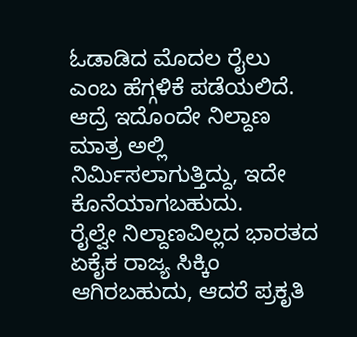ಓಡಾಡಿದ ಮೊದಲ ರೈಲು ಎಂಬ ಹೆಗ್ಗಳಿಕೆ ಪಡೆಯಲಿದೆ. ಆದ್ರೆ ಇದೊಂದೇ ನಿಲ್ದಾಣ ಮಾತ್ರ ಅಲ್ಲಿ ನಿರ್ಮಿಸಲಾಗುತ್ತಿದ್ದು, ಇದೇ ಕೊನೆಯಾಗಬಹುದು.
ರೈಲ್ವೇ ನಿಲ್ದಾಣವಿಲ್ಲದ ಭಾರತದ ಏಕೈಕ ರಾಜ್ಯ ಸಿಕ್ಕಿಂ ಆಗಿರಬಹುದು, ಆದರೆ ಪ್ರಕೃತಿ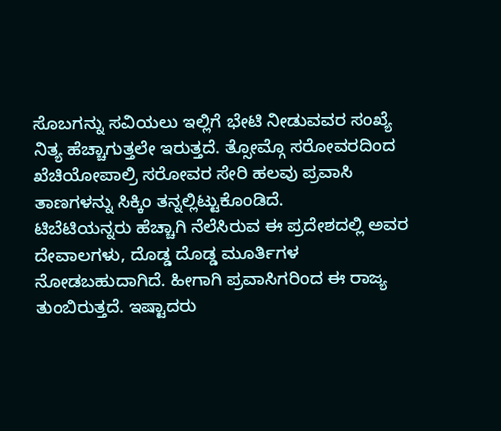ಸೊಬಗನ್ನು ಸವಿಯಲು ಇಲ್ಲಿಗೆ ಭೇಟಿ ನೀಡುವವರ ಸಂಖ್ಯೆ ನಿತ್ಯ ಹೆಚ್ಚಾಗುತ್ತಲೇ ಇರುತ್ತದೆ. ತ್ಸೋಮ್ಗೊ ಸರೋವರದಿಂದ ಖೆಚಿಯೋಪಾಲ್ರಿ ಸರೋವರ ಸೇರಿ ಹಲವು ಪ್ರವಾಸಿ ತಾಣಗಳನ್ನು ಸಿಕ್ಕಿಂ ತನ್ನಲ್ಲಿಟ್ಟುಕೊಂಡಿದೆ.
ಟಿಬೆಟಿಯನ್ನರು ಹೆಚ್ಚಾಗಿ ನೆಲೆಸಿರುವ ಈ ಪ್ರದೇಶದಲ್ಲಿ ಅವರ ದೇವಾಲಗಳು, ದೊಡ್ಡ ದೊಡ್ಡ ಮೂರ್ತಿಗಳ ನೋಡಬಹುದಾಗಿದೆ. ಹೀಗಾಗಿ ಪ್ರವಾಸಿಗರಿಂದ ಈ ರಾಜ್ಯ ತುಂಬಿರುತ್ತದೆ. ಇಷ್ಟಾದರು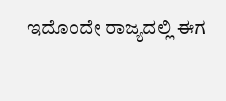ಇದೊಂದೇ ರಾಜ್ಯದಲ್ಲಿ ಈಗ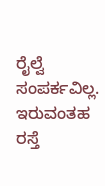ರೈಲ್ವೆ ಸಂಪರ್ಕವಿಲ್ಲ. ಇರುವಂತಹ ರಸ್ತೆ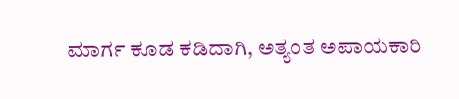ಮಾರ್ಗ ಕೂಡ ಕಡಿದಾಗಿ, ಅತ್ಯಂತ ಅಪಾಯಕಾರಿ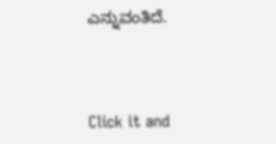ಎನ್ನುವಂತಿದೆ.



Click it and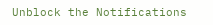Unblock the Notifications